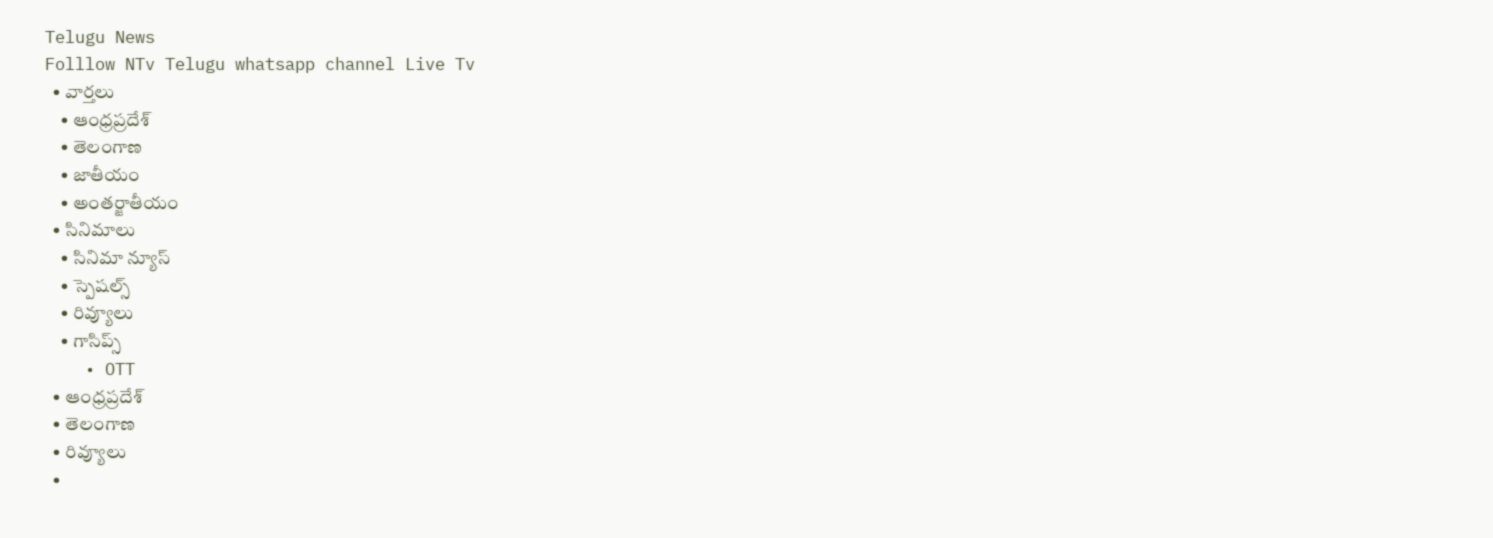Telugu News
Folllow NTv Telugu whatsapp channel Live Tv
  • వార్తలు
    • ఆంధ్రప్రదేశ్
    • తెలంగాణ
    • జాతీయం
    • అంతర్జాతీయం
  • సినిమాలు
    • సినిమా న్యూస్
    • స్పెషల్స్
    • రివ్యూలు
    • గాసిప్స్
    • OTT
  • ఆంధ్రప్రదేశ్
  • తెలంగాణ
  • రివ్యూలు
  •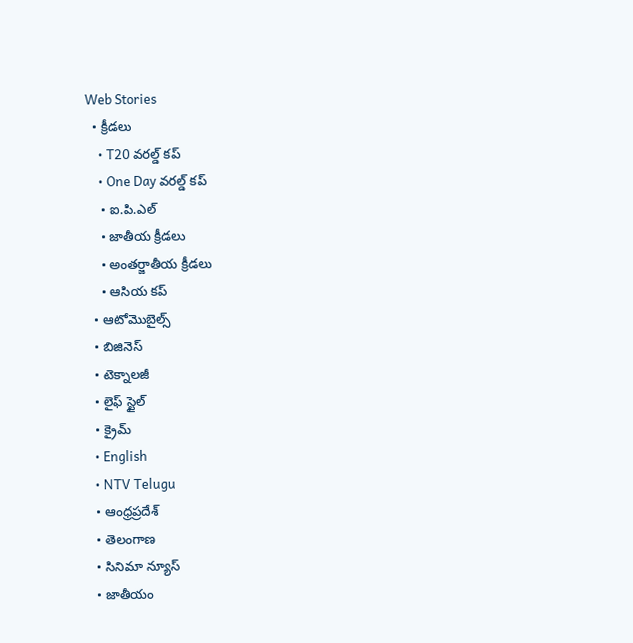Web Stories
  • క్రీడలు
    • T20 వరల్డ్ కప్
    • One Day వరల్డ్ కప్
    • ఐ.పి.ఎల్
    • జాతీయ క్రీడలు
    • అంతర్జాతీయ క్రీడలు
    • ఆసియ కప్
  • ఆటోమొబైల్స్
  • బిజినెస్‌
  • టెక్నాలజీ
  • లైఫ్ స్టైల్
  • క్రైమ్
  • English
  • NTV Telugu
  • ఆంధ్రప్రదేశ్
  • తెలంగాణ
  • సినిమా న్యూస్
  • జాతీయం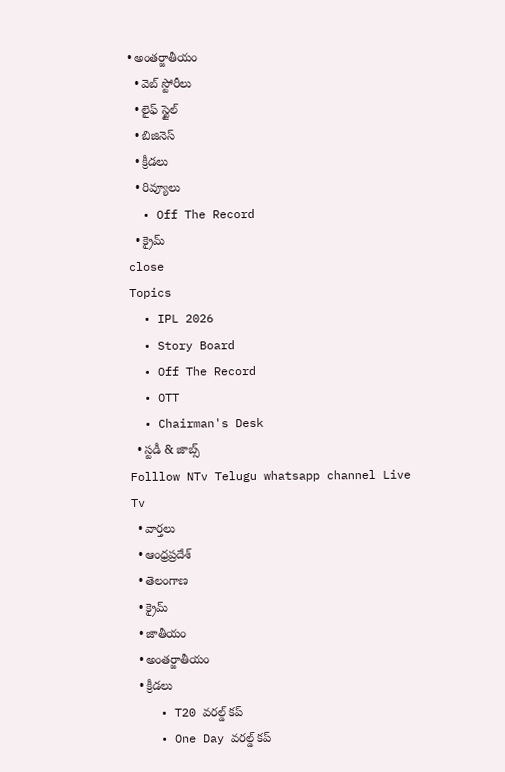• అంతర్జాతీయం
  • వెబ్ స్టోరీలు
  • లైఫ్ స్టైల్
  • బిజినెస్‌
  • క్రీడలు
  • రివ్యూలు
  • Off The Record
  • క్రైమ్
close
Topics
  • IPL 2026
  • Story Board
  • Off The Record
  • OTT
  • Chairman's Desk
  • స్టడీ & జాబ్స్
Folllow NTv Telugu whatsapp channel Live Tv
  • వార్తలు
  • ఆంధ్రప్రదేశ్
  • తెలంగాణ
  • క్రైమ్
  • జాతీయం
  • అంతర్జాతీయం
  • క్రీడలు
    • T20 వరల్డ్ కప్
    • One Day వరల్డ్ కప్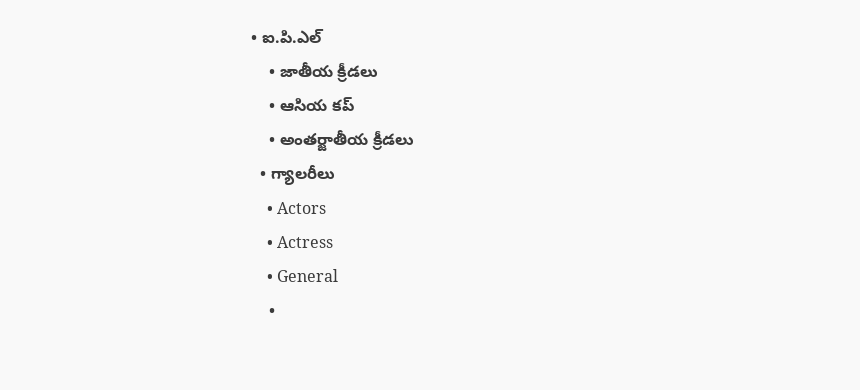• ఐ.పి.ఎల్
    • జాతీయ క్రీడలు
    • ఆసియ కప్
    • అంతర్జాతీయ క్రీడలు
  • గ్యాలరీలు
    • Actors
    • Actress
    • General
    •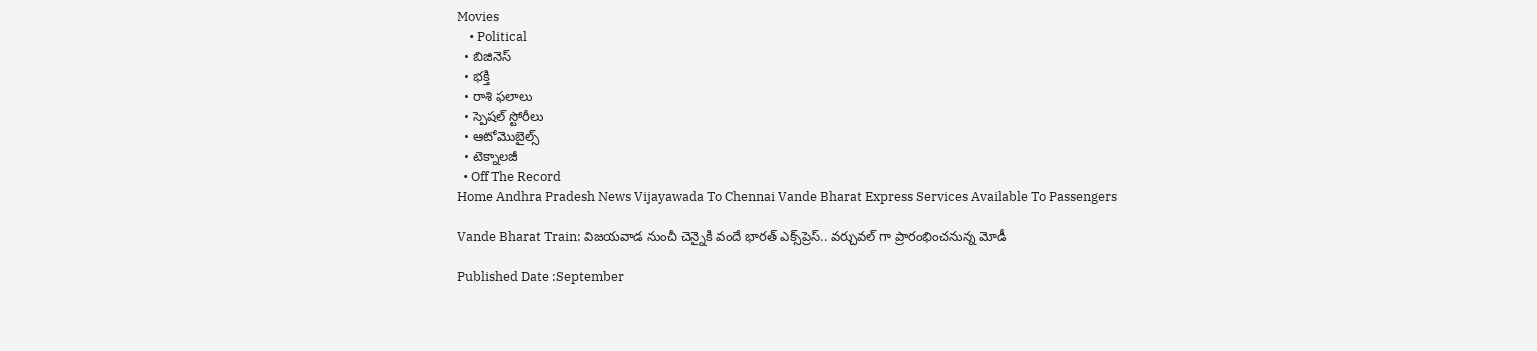Movies
    • Political
  • బిజినెస్‌
  • భక్తి
  • రాశి ఫలాలు
  • స్పెషల్‌ స్టోరీలు
  • ఆటోమొబైల్స్
  • టెక్నాలజీ
  • Off The Record
Home Andhra Pradesh News Vijayawada To Chennai Vande Bharat Express Services Available To Passengers

Vande Bharat Train: విజయవాడ నుంచీ చెన్నైకి వందే భారత్ ఎక్స్‌ప్రెస్.. వర్చువల్ గా ప్రారంభించనున్న మోడీ

Published Date :September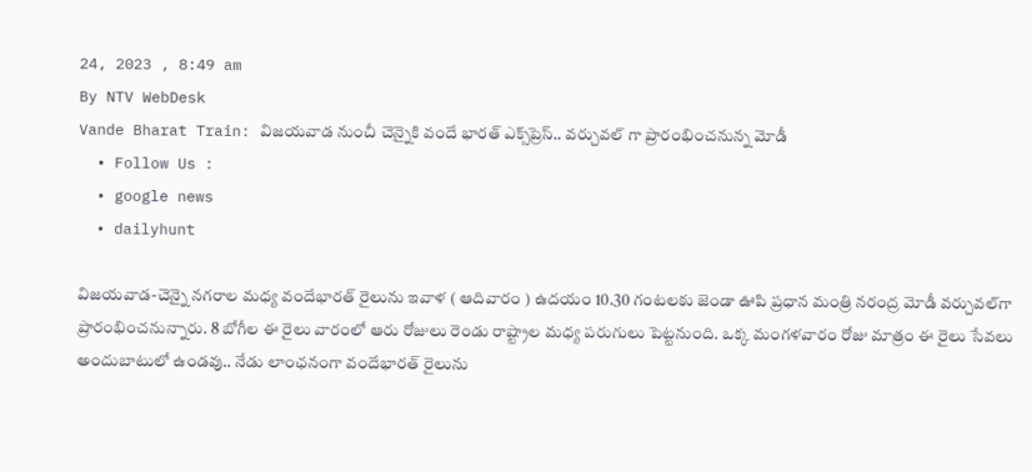24, 2023 , 8:49 am
By NTV WebDesk
Vande Bharat Train: విజయవాడ నుంచీ చెన్నైకి వందే భారత్ ఎక్స్‌ప్రెస్.. వర్చువల్ గా ప్రారంభించనున్న మోడీ
  • Follow Us :
  • google news
  • dailyhunt

విజయవాడ-చెన్నై నగరాల మధ్య వందేభారత్ రైలును ఇవాళ ( ఆదివారం ) ఉదయం 10.30 గంటలకు జెండా ఊపి ప్రధాన మంత్రి నరంద్ర మోడీ వర్చువల్‌గా ప్రారంభించనున్నారు. 8 బోగీల ఈ రైలు వారంలో ఆరు రోజులు రెండు రాష్ట్రాల మధ్య పరుగులు పెట్టనుంది. ఒక్క మంగళవారం రోజు మాత్రం ఈ రైలు సేవలు అందుబాటులో ఉండవు.. నేడు లాంఛనంగా వందేభారత్ రైలును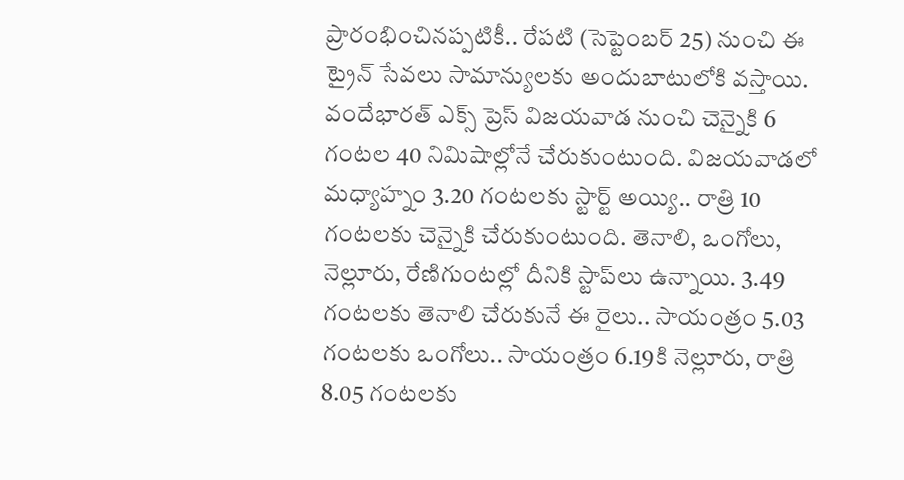ప్రారంభించినప్పటికీ.. రేపటి (సెప్టెంబర్ 25) నుంచి ఈ ట్రైన్ సేవలు సామాన్యులకు అందుబాటులోకి వస్తాయి. వందేభారత్ ఎక్స్ ప్రెస్ విజయవాడ నుంచి చెన్నైకి 6 గంటల 40 నిమిషాల్లోనే చేరుకుంటుంది. విజయవాడలో మధ్యాహ్నం 3.20 గంటలకు స్టార్ట్ అయ్యి.. రాత్రి 10 గంటలకు చెన్నైకి చేరుకుంటుంది. తెనాలి, ఒంగోలు, నెల్లూరు, రేణిగుంటల్లో దీనికి స్టాప్‌లు ఉన్నాయి. 3.49 గంటలకు తెనాలి చేరుకునే ఈ రైలు.. సాయంత్రం 5.03 గంటలకు ఒంగోలు.. సాయంత్రం 6.19కి నెల్లూరు, రాత్రి 8.05 గంటలకు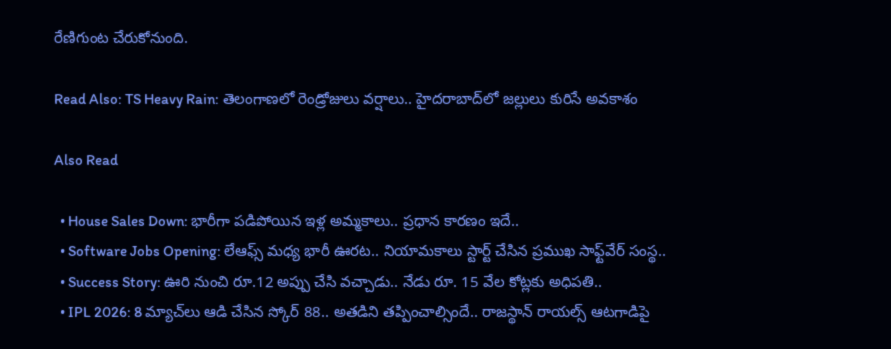రేణిగుంట చేరుకోనుంది.

Read Also: TS Heavy Rain: తెలంగాణలో రెండ్రోజులు వర్షాలు.. హైదరాబాద్‌లో జల్లులు కురిసే అవకాశం

Also Read

  • House Sales Down: భారీగా పడిపోయిన ఇళ్ల అమ్మకాలు.. ప్రధాన కారణం ఇదే..
  • Software Jobs Opening: లేఆఫ్స్ మధ్య భారీ ఊరట.. నియామకాలు స్టార్ట్ చేసిన ప్రముఖ సాఫ్ట్‌వేర్ సంస్థ..
  • Success Story: ఊరి నుంచి రూ.12 అప్పు చేసి వచ్చాడు.. నేడు రూ. 15 వేల కోట్లకు అధిపతి..
  • IPL 2026: 8 మ్యాచ్‌లు ఆడి చేసిన స్కోర్ 88.. అతడిని తప్పించాల్సిందే.. రాజస్థాన్ రాయల్స్ ఆటగాడిపై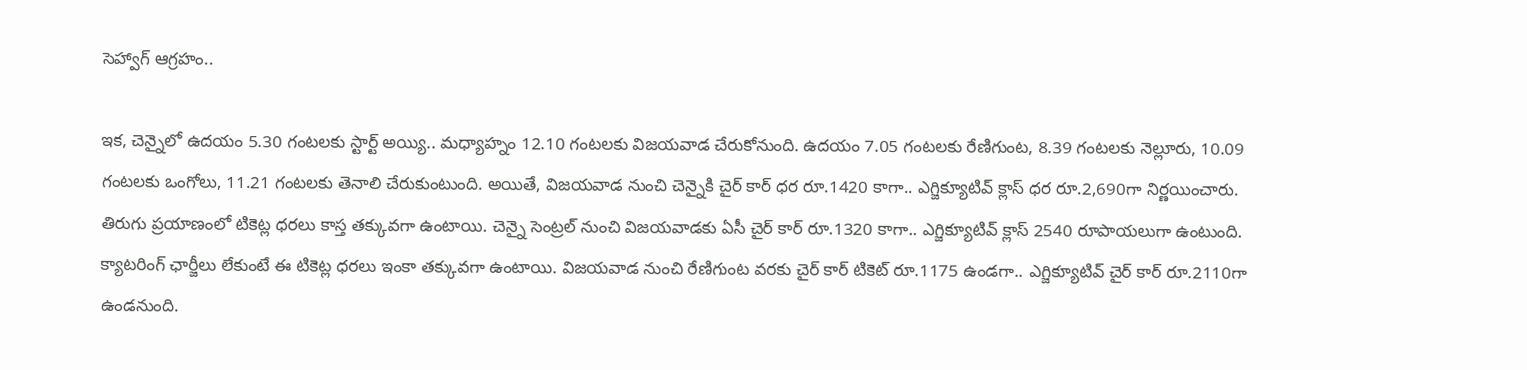సెహ్వాగ్ ఆగ్రహం..

ఇక, చెన్నైలో ఉదయం 5.30 గంటలకు స్టార్ట్ అయ్యి.. మధ్యాహ్నం 12.10 గంటలకు విజయవాడ చేరుకోనుంది. ఉదయం 7.05 గంటలకు రేణిగుంట, 8.39 గంటలకు నెల్లూరు, 10.09 గంటలకు ఒంగోలు, 11.21 గంటలకు తెనాలి చేరుకుంటుంది. అయితే, విజయవాడ నుంచి చెన్నైకి చైర్ కార్ ధర రూ.1420 కాగా.. ఎగ్జిక్యూటివ్ క్లాస్ ధర రూ.2,690గా నిర్ణయించారు. తిరుగు ప్రయాణంలో టికెట్ల ధరలు కాస్త తక్కువగా ఉంటాయి. చెన్నై సెంట్రల్ నుంచి విజయవాడకు ఏసీ చైర్ కార్ రూ.1320 కాగా.. ఎగ్జిక్యూటివ్ క్లాస్ 2540 రూపాయలుగా ఉంటుంది. క్యాటరింగ్ ఛార్జీలు లేకుంటే ఈ టికెట్ల ధరలు ఇంకా తక్కువగా ఉంటాయి. విజయవాడ నుంచి రేణిగుంట వరకు చైర్ కార్ టికెట్ రూ.1175 ఉండగా.. ఎగ్జిక్యూటివ్ చైర్ కార్ రూ.2110గా ఉండనుంది.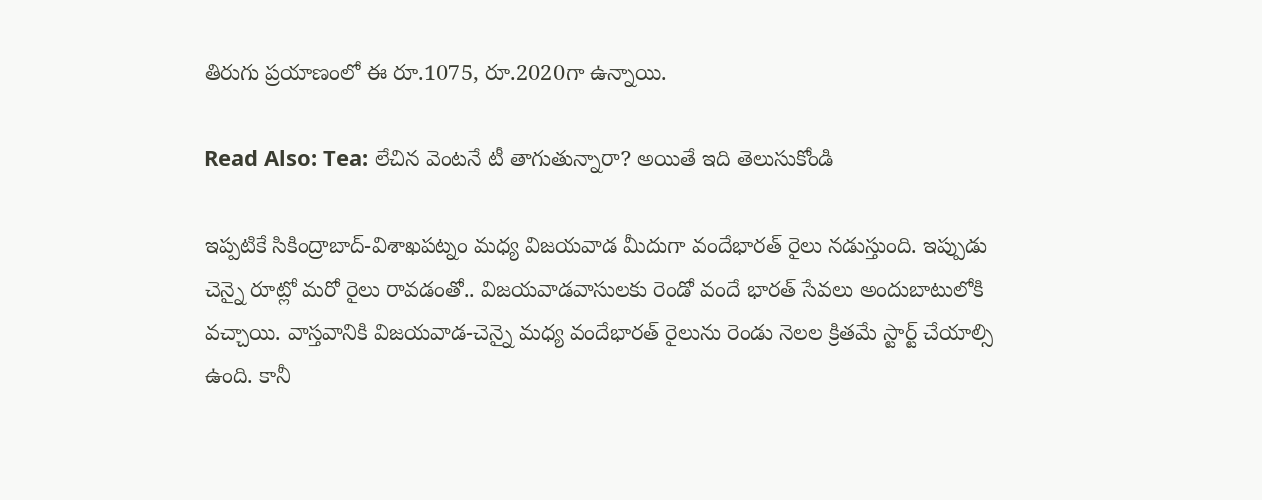తిరుగు ప్రయాణంలో ఈ రూ.1075, రూ.2020గా ఉన్నాయి.

Read Also: Tea: లేచిన వెంటనే టీ తాగుతున్నారా? అయితే ఇది తెలుసుకోండి

ఇప్పటికే సికింద్రాబాద్-విశాఖపట్నం మధ్య విజయవాడ మీదుగా వందేభారత్ రైలు నడుస్తుంది. ఇప్పుడు చెన్నై రూట్లో మరో రైలు రావడంతో.. విజయవాడవాసులకు రెండో వందే భారత్ సేవలు అందుబాటులోకి వచ్చాయి. వాస్తవానికి విజయవాడ-చెన్నై మధ్య వందేభారత్ రైలును రెండు నెలల క్రితమే స్టార్ట్ చేయాల్సి ఉంది. కానీ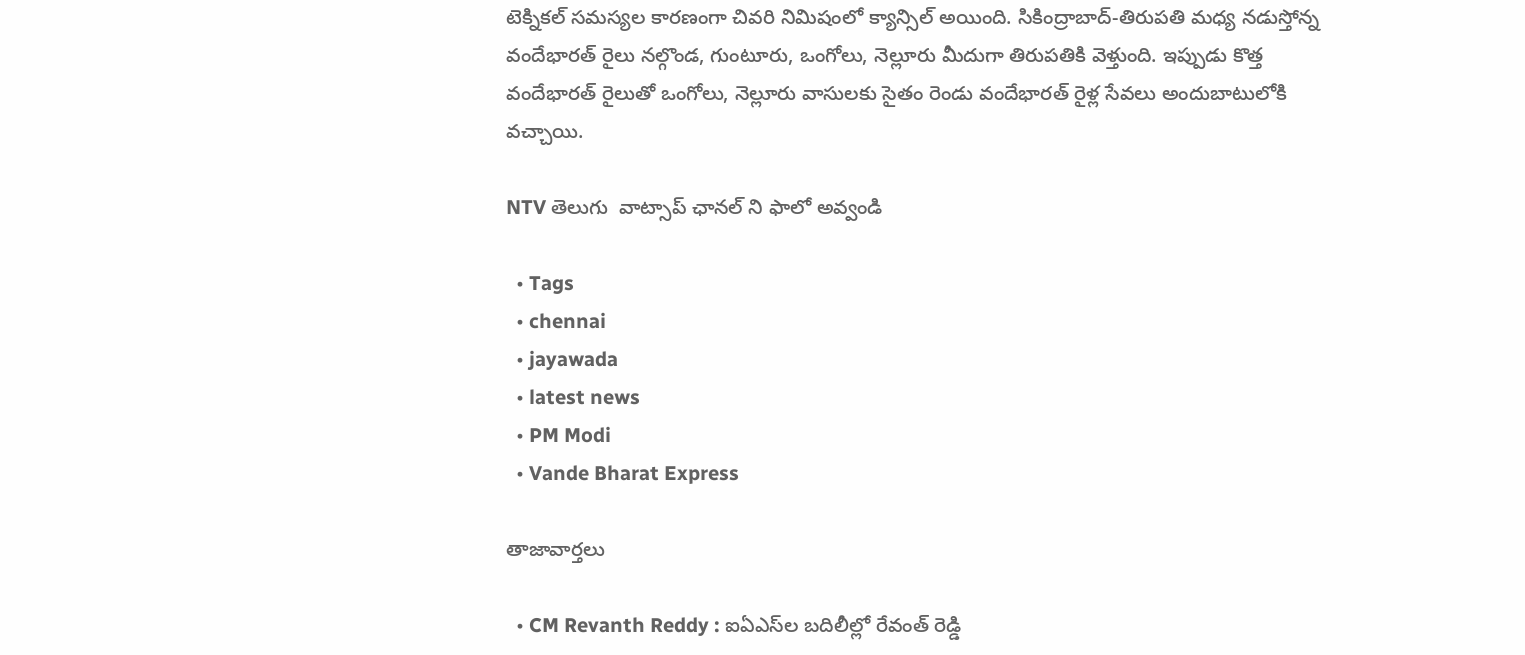టెక్నికల్ సమస్యల కారణంగా చివరి నిమిషంలో క్యాన్సిల్ అయింది. సికింద్రాబాద్-తిరుపతి మధ్య నడుస్తోన్న వందేభారత్ రైలు నల్గొండ, గుంటూరు, ఒంగోలు, నెల్లూరు మీదుగా తిరుపతికి వెళ్తుంది. ఇప్పుడు కొత్త వందేభారత్ రైలుతో ఒంగోలు, నెల్లూరు వాసులకు సైతం రెండు వందేభారత్ రైళ్ల సేవలు అందుబాటులోకి వచ్చాయి.

NTV తెలుగు  వాట్సాప్ ఛానల్ ని ఫాలో అవ్వండి

  • Tags
  • chennai
  • jayawada
  • latest news
  • PM Modi
  • Vande Bharat Express

తాజావార్తలు

  • CM Revanth Reddy : ఐఏఎస్‌ల బదిలీల్లో రేవంత్ రెడ్డి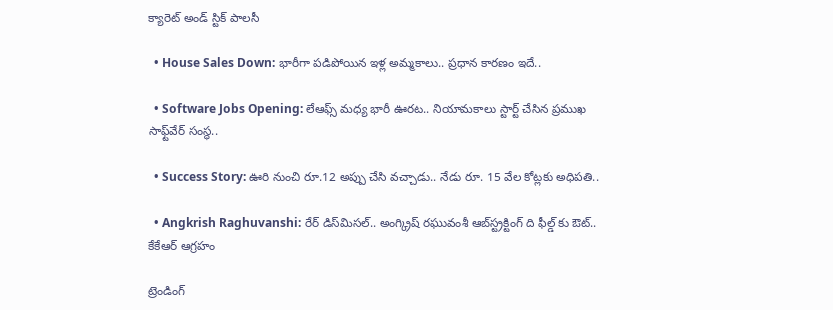క్యారెట్ అండ్ స్టిక్ పాలసీ

  • House Sales Down: భారీగా పడిపోయిన ఇళ్ల అమ్మకాలు.. ప్రధాన కారణం ఇదే..

  • Software Jobs Opening: లేఆఫ్స్ మధ్య భారీ ఊరట.. నియామకాలు స్టార్ట్ చేసిన ప్రముఖ సాఫ్ట్‌వేర్ సంస్థ..

  • Success Story: ఊరి నుంచి రూ.12 అప్పు చేసి వచ్చాడు.. నేడు రూ. 15 వేల కోట్లకు అధిపతి..

  • Angkrish Raghuvanshi: రేర్ డిస్‌మిసల్.. అంగ్క్రిష్ రఘువంశీ ఆబ్‌స్ట్రక్టింగ్ ది ఫీల్డ్ కు ఔట్.. కేకేఆర్ ఆగ్రహం

ట్రెండింగ్‌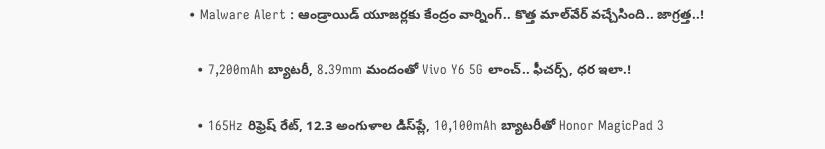• Malware Alert : ఆండ్రాయిడ్ యూజర్లకు కేంద్రం వార్నింగ్.. కొత్త మాల్‌వేర్ వచ్చేసింది.. జాగ్రత్త..!

  • 7,200mAh బ్యాటరీ, 8.39mm మందంతో Vivo Y6 5G లాంచ్.. ఫీచర్స్, ధర ఇలా.!

  • 165Hz రిఫ్రెష్ రేట్‌, 12.3 అంగుళాల డిస్‌ప్లే, 10,100mAh బ్యాటరీతో Honor MagicPad 3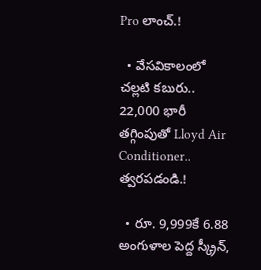Pro లాంచ్.!

  • వేసవికాలంలో చల్లటి కబురు.. 22,000 భారీ తగ్గింపుతో Lloyd Air Conditioner.. త్వరపడండి.!

  • రూ. 9,999కే 6.88 అంగుళాల పెద్ద స్క్రీన్,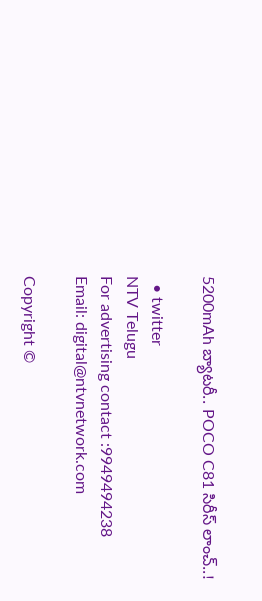5200mAh బ్యాటరీ.. POCO C81 సిరీస్ లాంచ్..!

  • twitter
NTV Telugu
For advertising contact :9949494238
Email: digital@ntvnetwork.com

Copyright ©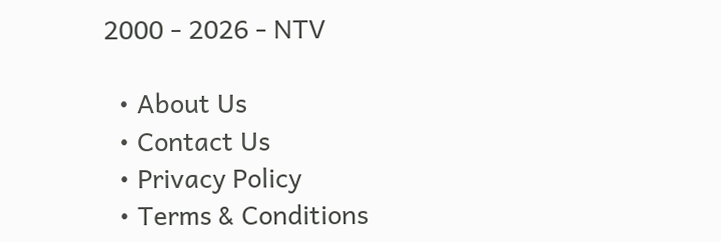2000 - 2026 - NTV

  • About Us
  • Contact Us
  • Privacy Policy
  • Terms & Conditions